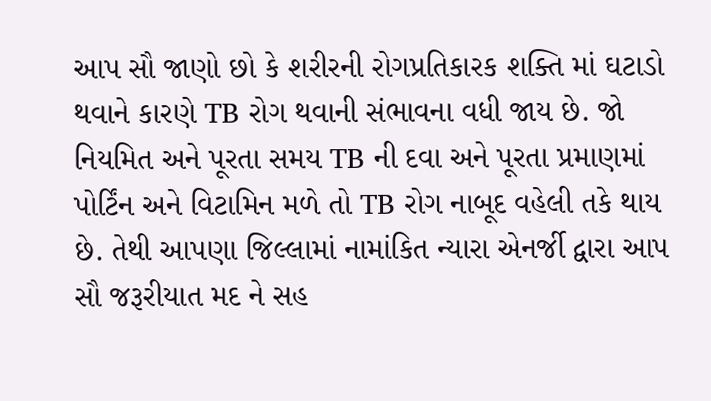આપ સૌ જાણો છો કે શરીરની રોગપ્રતિકારક શક્તિ માં ઘટાડો થવાને કારણે TB રોગ થવાની સંભાવના વધી જાય છે. જો નિયમિત અને પૂરતા સમય TB ની દવા અને પૂરતા પ્રમાણમાં પોર્ટિંન અને વિટામિન મળે તો TB રોગ નાબૂદ વહેલી તકે થાય છે. તેથી આપણા જિલ્લામાં નામાંકિત ન્યારા એનર્જી દ્વારા આપ સૌ જરૂરીયાત મદ ને સહ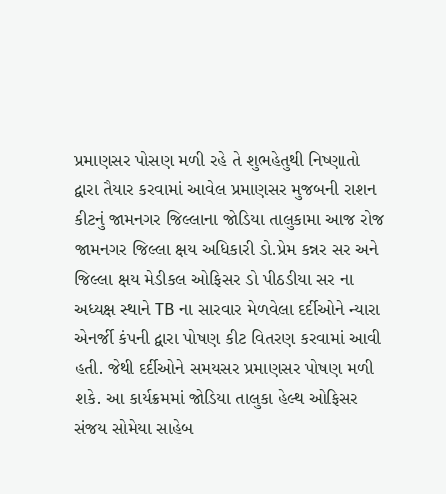પ્રમાણસર પોસણ મળી રહે તે શુભહેતુથી નિષ્ણાતો દ્વારા તૈયાર કરવામાં આવેલ પ્રમાણસર મુજબની રાશન કીટનું જામનગર જિલ્લાના જોડિયા તાલુકામા આજ રોજ જામનગર જિલ્લા ક્ષય અધિકારી ડો.પ્રેમ કન્નર સર અને જિલ્લા ક્ષય મેડીકલ ઓફિસર ડો પીઠડીયા સર ના અધ્યક્ષ સ્થાને TB ના સારવાર મેળવેલા દર્દીઓને ન્યારા એનર્જી કંપની દ્વારા પોષણ કીટ વિતરણ કરવામાં આવી હતી. જેથી દર્દીઓને સમયસર પ્રમાણસર પોષણ મળી શકે. આ કાર્યક્રમમાં જોડિયા તાલુકા હેલ્થ ઓફિસર સંજય સોમેયા સાહેબ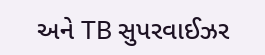અને TB સુપરવાઈઝર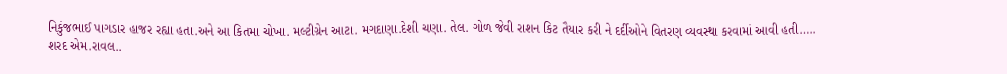નિકુંજભાઈ પાગડાર હાજર રહ્યા હતા.અને આ કિતમા ચોખા. મલ્ટીગ્રેન આટા. મગદાણા.દેશી ચણા. તેલ. ગોળ જેવી રાશન કિટ તૈયાર કરી ને દર્દીઓને વિતરણ વ્યવસ્થા કરવામાં આવી હતી…..
શરદ એમ.રાવલ..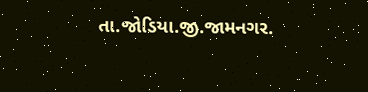તા.જોડિયા.જી.જામનગર.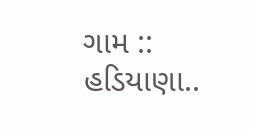ગામ :: હડિયાણા..